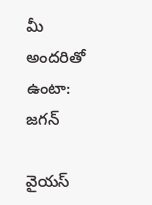మీ అందరితో ఉంటా: జగన్

వైయస్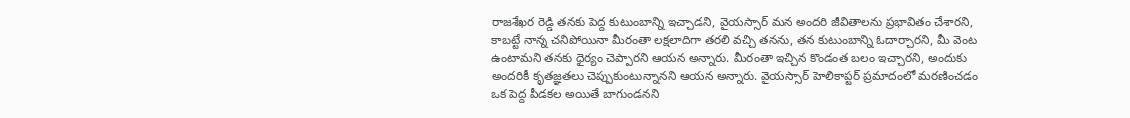రాజశేఖర రెడ్డి తనకు పెద్ద కుటుంబాన్ని ఇచ్చాడని, వైయస్సార్ మన అందరి జీవితాలను ప్రభావితం చేశారని, కాబట్టే నాన్న చనిపోయినా మీరంతా లక్షలాదిగా తరలి వచ్చి తనను, తన కుటుంబాన్ని ఓదార్చారని, మీ వెంట ఉంటామని తనకు ధైర్యం చెప్పారని ఆయన అన్నారు. మీరంతా ఇచ్చిన కొండంత బలం ఇచ్చారని, అందుకు అందరికీ కృతజ్ఞతలు చెప్పుకుంటున్నానని ఆయన అన్నారు. వైయస్సార్ హెలికాప్టర్ ప్రమాదంలో మరణించడం ఒక పెద్ద పీడకల అయితే బాగుండనని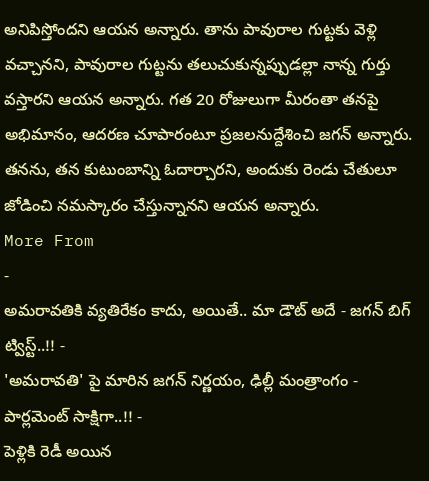అనిపిస్తోందని ఆయన అన్నారు. తాను పావురాల గుట్టకు వెళ్లి వచ్చానని, పావురాల గుట్టను తలుచుకున్నప్పుడల్లా నాన్న గుర్తు వస్తారని ఆయన అన్నారు. గత 20 రోజులుగా మీరంతా తనపై అభిమానం, ఆదరణ చూపారంటూ ప్రజలనుద్దేశించి జగన్ అన్నారు. తనను, తన కుటుంబాన్ని ఓదార్చారని, అందుకు రెండు చేతులూ జోడించి నమస్కారం చేస్తున్నానని ఆయన అన్నారు.
More From
-
అమరావతికి వ్యతిరేకం కాదు, అయితే.. మా డౌట్ అదే - జగన్ బిగ్ ట్విస్ట్..!! -
'అమరావతి' పై మారిన జగన్ నిర్ణయం, ఢిల్లీ మంత్రాంగం - పార్లమెంట్ సాక్షిగా..!! -
పెళ్లికి రెడీ అయిన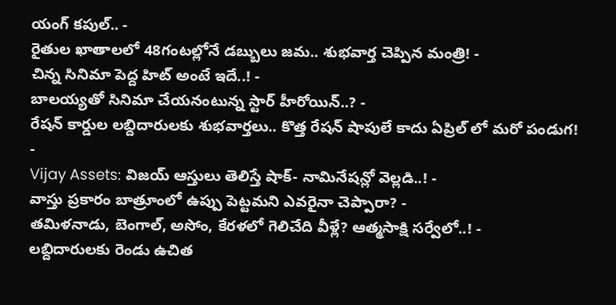యంగ్ కపుల్.. -
రైతుల ఖాతాలలో 48గంటల్లోనే డబ్బులు జమ.. శుభవార్త చెప్పిన మంత్రి! -
చిన్న సినిమా పెద్ద హిట్ అంటే ఇదే..! -
బాలయ్యతో సినిమా చేయనంటున్న స్టార్ హీరోయిన్..? -
రేషన్ కార్డుల లబ్దిదారులకు శుభవార్తలు.. కొత్త రేషన్ షాపులే కాదు ఏప్రిల్ లో మరో పండుగ! -
Vijay Assets: విజయ్ ఆస్తులు తెలిస్తే షాక్- నామినేషన్లో వెల్లడి..! -
వాస్తు ప్రకారం బాత్రూంలో ఉప్పు పెట్టమని ఎవరైనా చెప్పారా? -
తమిళనాడు, బెంగాల్, అసోం, కేరళలో గెలిచేది వీళ్లే? ఆత్మసాక్షి సర్వేలో..! -
లబ్దిదారులకు రెండు ఉచిత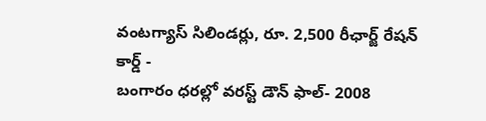వంటగ్యాస్ సిలిండర్లు, రూ. 2,500 రీఛార్జ్ రేషన్ కార్డ్ -
బంగారం ధరల్లో వరస్ట్ డౌన్ ఫాల్- 2008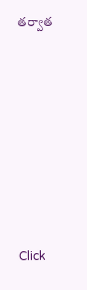తర్వాత












Click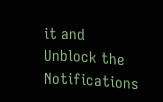it and Unblock the Notifications